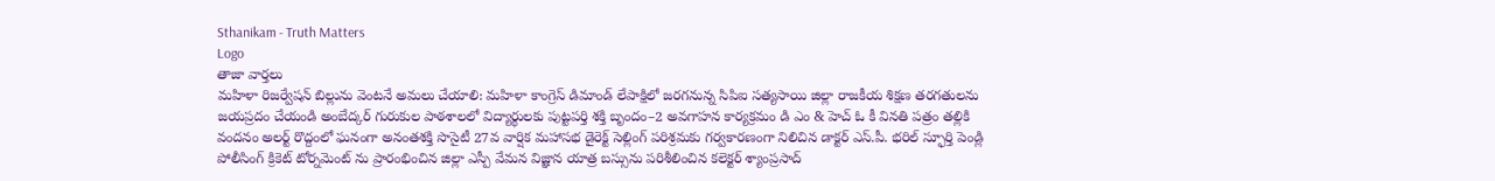Sthanikam - Truth Matters
Logo
తాజా వార్తలు
మహిళా రిజర్వేషన్ బిల్లును వెంటనే అమలు చేయాలి: మహిళా కాంగ్రెస్ డిమాండ్ లేపాక్షిలో జరగనున్న సిపిఐ సత్యసాయి జిల్లా రాజకీయ శిక్షణ తరగతులను జయప్రదం చేయండి అంబేద్కర్ గురుకుల పాఠశాలలో విద్యార్థులకు పుట్టపర్తి శక్తి బృందం–2 అవగాహన కార్యక్రమం డి ఎం & హెచ్ ఓ కీ వినతి పత్రం తల్లికి వందనం అలర్ట్ రొద్దంలో ఘనంగా అనంతశక్తి సొసైటీ 27వ వార్షిక మహాసభ డైరెక్ట్ సెల్లింగ్ పరిశ్రమకు గర్వకారణంగా నిలిచిన డాక్టర్ ఎస్.పీ. భరిల్ స్ఫూర్తి పెండ్లి పోలీసింగ్ క్రికెట్ టోర్నమెంట్ ను ప్రారంభించిన జిల్లా ఎస్పీ వేమన విజ్ఞాన యాత్ర బస్సును పరిశీలించిన కలెక్టర్ శ్యాంప్రసాద్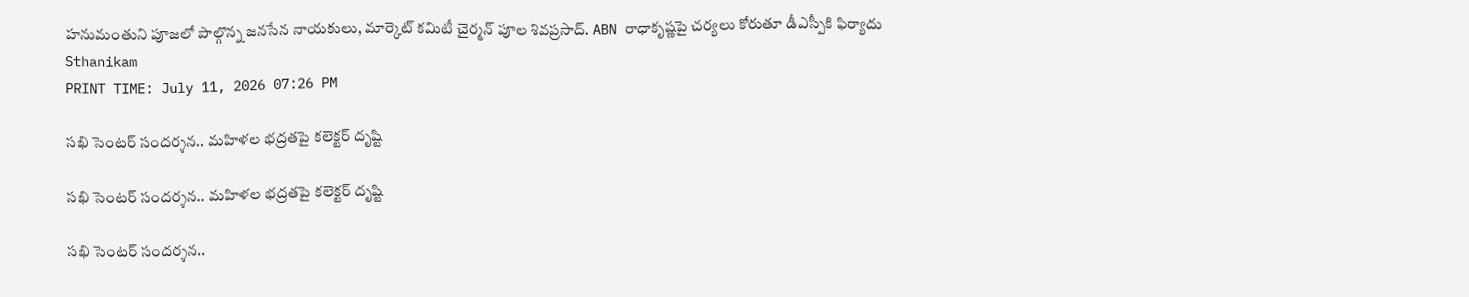హనుమంతుని పూజలో పాల్గొన్న జనసేన నాయకులు, మార్కెట్ కమిటీ చైర్మన్ పూల శివప్రసాద్. ABN రాధాకృష్ణపై చర్యలు కోరుతూ డీఎస్పీకి ఫిర్యాదు
Sthanikam
PRINT TIME: July 11, 2026 07:26 PM

సఖి సెంటర్ సందర్శన.. మహిళల భద్రతపై కలెక్టర్ దృష్టి

సఖి సెంటర్ సందర్శన.. మహిళల భద్రతపై కలెక్టర్ దృష్టి

సఖి సెంటర్ సందర్శన..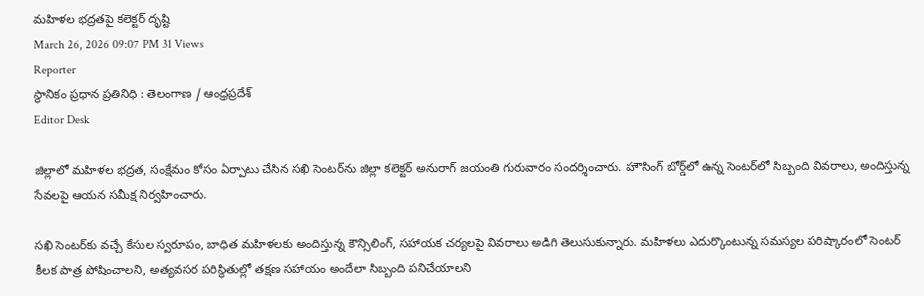మహిళల భద్రతపై కలెక్టర్ దృష్టి
March 26, 2026 09:07 PM 31 Views
Reporter
స్థానికం ప్రధాన ప్రతినిధి : తెలంగాణ / ఆంధ్రప్రదేశ్
Editor Desk

జిల్లాలో మహిళల భద్రత, సంక్షేమం కోసం ఏర్పాటు చేసిన సఖి సెంటర్‌ను జిల్లా కలెక్టర్ అనురాగ్ జయంతి గురువారం సందర్శించారు. హౌసింగ్ బోర్డ్‌లో ఉన్న సెంటర్‌లో సిబ్బంది వివరాలు, అందిస్తున్న సేవలపై ఆయన సమీక్ష నిర్వహించారు.

సఖి సెంటర్‌కు వచ్చే కేసుల స్వరూపం, బాధిత మహిళలకు అందిస్తున్న కౌన్సిలింగ్, సహాయక చర్యలపై వివరాలు అడిగి తెలుసుకున్నారు. మహిళలు ఎదుర్కొంటున్న సమస్యల పరిష్కారంలో సెంటర్ కీలక పాత్ర పోషించాలని, అత్యవసర పరిస్థితుల్లో తక్షణ సహాయం అందేలా సిబ్బంది పనిచేయాలని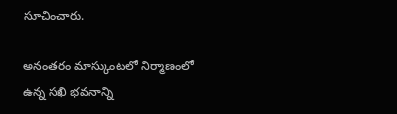సూచించారు.

అనంతరం మాస్కుంటలో నిర్మాణంలో ఉన్న సఖి భవనాన్ని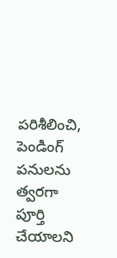పరిశీలించి, పెండింగ్ పనులను త్వరగా పూర్తి చేయాలని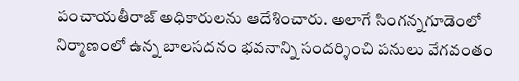పంచాయతీరాజ్ అధికారులను ఆదేశించారు. అలాగే సింగన్నగూడెంలో నిర్మాణంలో ఉన్న బాలసదనం భవనాన్ని సందర్శించి పనులు వేగవంతం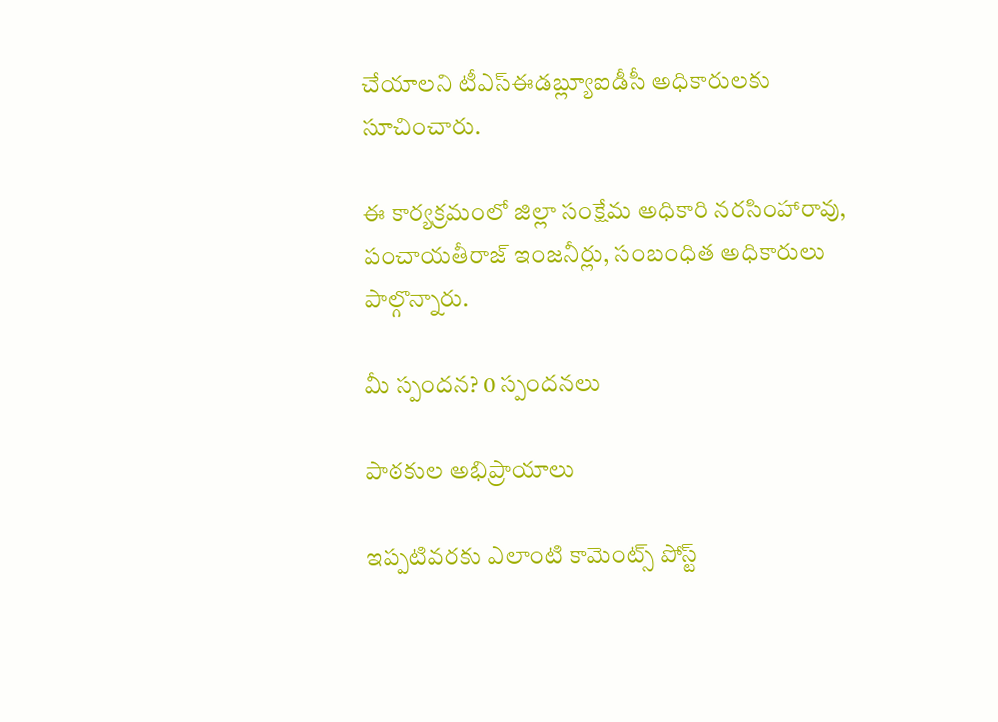చేయాలని టీఎస్ఈడబ్ల్యూఐడీసీ అధికారులకు సూచించారు.

ఈ కార్యక్రమంలో జిల్లా సంక్షేమ అధికారి నరసింహారావు, పంచాయతీరాజ్ ఇంజనీర్లు, సంబంధిత అధికారులు పాల్గొన్నారు.

మీ స్పందన? 0 స్పందనలు

పాఠకుల అభిప్రాయాలు

ఇప్పటివరకు ఎలాంటి కామెంట్స్ పోస్ట్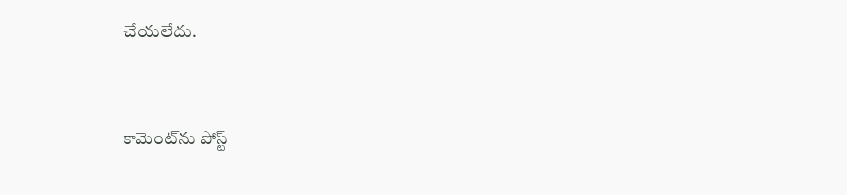చేయలేదు.


కామెంట్‌ను పోస్ట్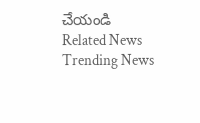చేయండి
Related News
Trending News